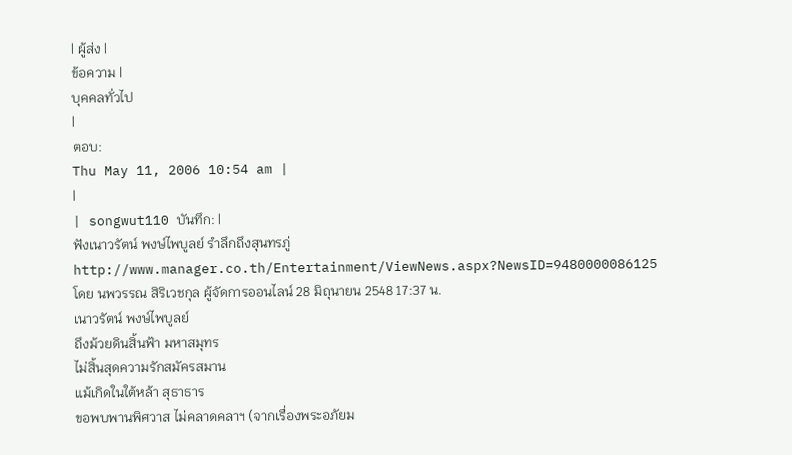| ผู้ส่ง |
ข้อความ |
บุคคลทั่วไป
|
ตอบ:
Thu May 11, 2006 10:54 am |
|
| songwut110 บันทึก: |
ฟังเนาวรัตน์ พงษ์ไพบูลย์ รำลึกถึงสุนทรภู่
http://www.manager.co.th/Entertainment/ViewNews.aspx?NewsID=9480000086125
โดย นพวรรณ สิริเวชกุล ผู้จัดการออนไลน์ 28 มิถุนายน 2548 17:37 น.
เนาวรัตน์ พงษ์ไพบูลย์
ถึงม้วยดินสิ้นฟ้า มหาสมุทร
ไม่สิ้นสุดความรักสมัครสมาน
แม้เกิดในใต้หล้า สุธาธาร
ขอพบพานพิศวาส ไม่คลาดคลาฯ (จากเรื่องพระอภัยม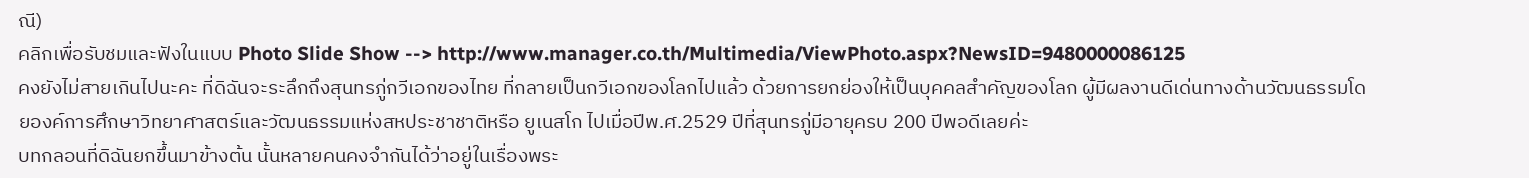ณี)
คลิกเพื่อรับชมและฟังในแบบ Photo Slide Show --> http://www.manager.co.th/Multimedia/ViewPhoto.aspx?NewsID=9480000086125
คงยังไม่สายเกินไปนะคะ ที่ดิฉันจะระลึกถึงสุนทรภู่กวีเอกของไทย ที่กลายเป็นกวีเอกของโลกไปแล้ว ด้วยการยกย่องให้เป็นบุคคลสำคัญของโลก ผู้มีผลงานดีเด่นทางด้านวัฒนธรรมโดยองค์การศึกษาวิทยาศาสตร์และวัฒนธรรมแห่งสหประชาชาติหรือ ยูเนสโก ไปเมื่อปีพ.ศ.2529 ปีที่สุนทรภู่มีอายุครบ 200 ปีพอดีเลยค่ะ
บทกลอนที่ดิฉันยกขึ้นมาข้างต้น นั้นหลายคนคงจำกันได้ว่าอยู่ในเรื่องพระ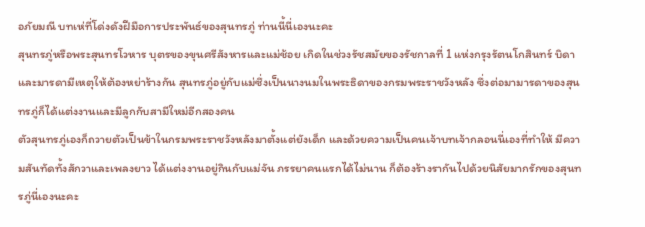อภัยมณี บทเห่ที่โด่งดังฝีมือการประพันธ์ของสุนทรภู่ ท่านนี้นี่เองนะคะ
สุนทรภู่หรือพระสุนทรโวหาร บุตรของขุนศรีสังหารและแม่ช้อย เกิดในช่วงรัชสมัยของรัชกาลที่ 1 แห่งกรุงรัตนโกสินทร์ บิดาและมารดามีเหตุให้ต้องหย่าร้างกัน สุนทรภู่อยู่กับแม่ซึ่งเป็นนางนมในพระธิดาของกรมพระราชวังหลัง ซึ่งต่อมามารดาของสุนทรภู่ก็ได้แต่งงานและมีลูกกับสามีใหม่อีกสองคน
ตัวสุนทรภู่เองก็ถวายตัวเป็นข้าในกรมพระราชวังหลังมาตั้งแต่ยังเด็ก และด้วยความเป็นคนเจ้าบทเจ้ากลอนนี่เองที่ทำให้ มีความสันทัดทั้งสักวาและเพลงยาว ได้แต่งงานอยู่กินกับแม่จัน ภรรยาคนแรกได้ไม่นาน ก็ต้องร้างรากันไปด้วยนิสัยมากรักของสุนทรภู่นี่เองนะคะ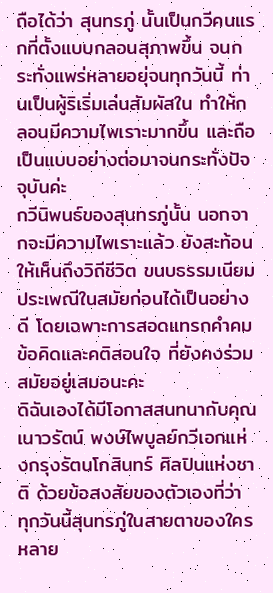ถือได้ว่า สุนทรภู่ นั้นเป็นกวีคนแรกที่ตั้งแบบกลอนสุภาพขึ้น จนกระทั่งแพร่หลายอยุ่จนทุกวันนี้ ท่านเป็นผู้ริเริ่มเล่นสัมผัสใน ทำให้กลอนมีความไพเราะมากขึ้น และถือเป็นแบบอย่างต่อมาจนกระทั่งปัจจุบันค่ะ
กวีนิพนธ์ของสุนทรภู่นั้น นอกจากจะมีความไพเราะแล้ว ยังสะท้อนให้เห็นถึงวิถีชีวิต ขนบธรรมเนียม ประเพณีในสมัยก่อนได้เป็นอย่างดี โดยเฉพาะการสอดแทรกคำคม ข้อคิดและคติสอนใจ ที่ยังคงร่วมสมัยอยู่เสมอนะคะ
ดิฉันเองได้มีโอกาสสนทนากับคุณเนาวรัตน์ พงษ์ไพบูลย์กวีเอกแห่งกรุงรัตนโกสินทร์ ศิลปินแห่งชาติ ด้วยข้อสงสัยของตัวเองที่ว่า ทุกวันนี้สุนทรภู่ในสายตาของใครหลาย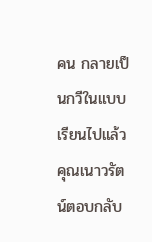คน กลายเป็นกวีในแบบเรียนไปแล้ว คุณเนาวรัตน์ตอบกลับ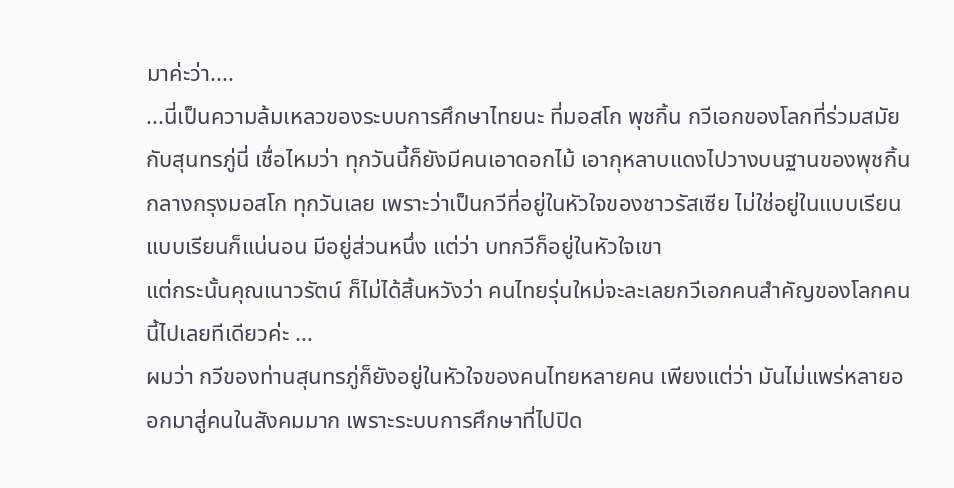มาค่ะว่า....
...นี่เป็นความล้มเหลวของระบบการศึกษาไทยนะ ที่มอสโก พุชกิ้น กวีเอกของโลกที่ร่วมสมัยกับสุนทรภู่นี่ เชื่อไหมว่า ทุกวันนี้ก็ยังมีคนเอาดอกไม้ เอากุหลาบแดงไปวางบนฐานของพุชกิ้นกลางกรุงมอสโก ทุกวันเลย เพราะว่าเป็นกวีที่อยู่ในหัวใจของชาวรัสเซีย ไม่ใช่อยู่ในแบบเรียนแบบเรียนก็แน่นอน มีอยู่ส่วนหนึ่ง แต่ว่า บทกวีก็อยู่ในหัวใจเขา
แต่กระนั้นคุณเนาวรัตน์ ก็ไม่ได้สิ้นหวังว่า คนไทยรุ่นใหม่จะละเลยกวีเอกคนสำคัญของโลกคนนี้ไปเลยทีเดียวค่ะ ...
ผมว่า กวีของท่านสุนทรภู่ก็ยังอยู่ในหัวใจของคนไทยหลายคน เพียงแต่ว่า มันไม่แพร่หลายออกมาสู่คนในสังคมมาก เพราะระบบการศึกษาที่ไปปิด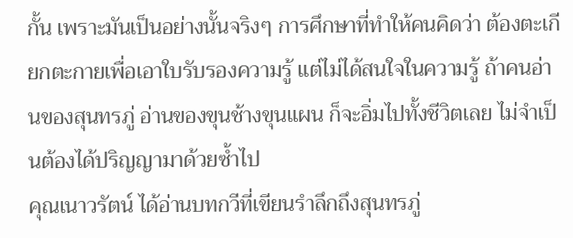กั้น เพราะมันเป็นอย่างนั้นจริงๆ การศึกษาที่ทำให้คนคิดว่า ต้องตะเกียกตะกายเพื่อเอาใบรับรองความรู้ แต่ไม่ได้สนใจในความรู้ ถ้าคนอ่านของสุนทรภู่ อ่านของขุนช้างขุนแผน ก็จะอิ่มไปทั้งชีวิตเลย ไม่จำเป็นต้องได้ปริญญามาด้วยซ้ำไป
คุณเนาวรัตน์ ได้อ่านบทกวีที่เขียนรำลึกถึงสุนทรภู่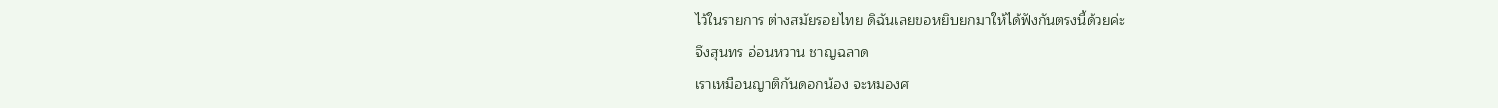ไว้ในรายการ ต่างสมัยรอยไทย ดิฉันเลยขอหยิบยกมาให้ได้ฟังกันตรงนี้ด้วยค่ะ
จึงสุนทร อ่อนหวาน ชาญฉลาด
เราเหมือนญาติกันดอกน้อง จะหมองศ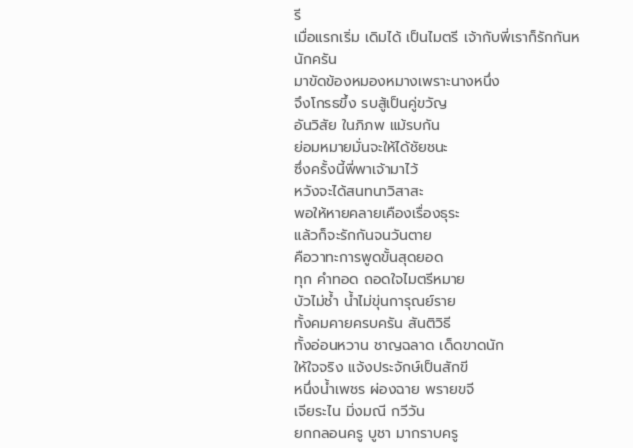รี
เมื่อแรกเริ่ม เดิมได้ เป็นไมตรี เจ้ากับพี่เราก็รักกันหนักครัน
มาขัดข้องหมองหมางเพราะนางหนึ่ง
จึงโกรธขึ้ง รบสู้เป็นคู่ขวัญ
อันวิสัย ในภิภพ แม้รบกัน
ย่อมหมายมั่นจะให้ได้ชัยชนะ
ซึ่งครั้งนี้พี่พาเจ้ามาไว้
หวังจะได้สนทนาวิสาสะ
พอให้หายคลายเคืองเรื่องธุระ
แล้วก็จะรักกันจนวันตาย
คือวาทะการพูดขั้นสุดยอด
ทุก คำทอด ถอดใจไมตรีหมาย
บัวไม่ช้ำ น้ำไม่ขุ่นการุณย์ราย
ทั้งคมคายครบครัน สันติวิธี
ทั้งอ่อนหวาน ชาญฉลาด เด็ดขาดนัก
ให้ใจจริง แจ้งประจักษ์เป็นสักขี
หนึ่งน้ำเพชร ผ่องฉาย พรายขจี
เจียระไน มิ่งมณี กวีวัน
ยกกลอนครู บูชา มากราบครู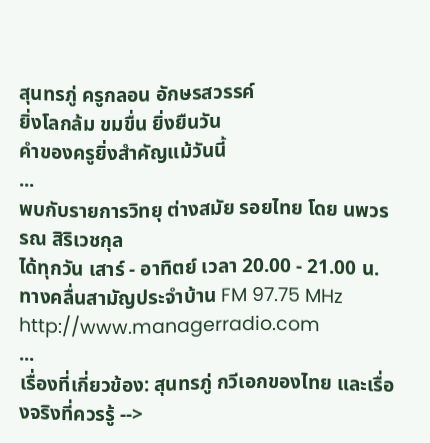สุนทรภู่ ครูกลอน อักษรสวรรค์
ยิ่งโลกล้ม ขมขื่น ยิ่งยืนวัน
คำของครูยิ่งสำคัญแม้วันนี้
...
พบกับรายการวิทยุ ต่างสมัย รอยไทย โดย นพวรรณ สิริเวชกุล
ได้ทุกวัน เสาร์ - อาทิตย์ เวลา 20.00 - 21.00 น.
ทางคลื่นสามัญประจำบ้าน FM 97.75 MHz
http://www.managerradio.com
...
เรื่องที่เกี่ยวข้อง: สุนทรภู่ กวีเอกของไทย และเรื่องจริงที่ควรรู้ -->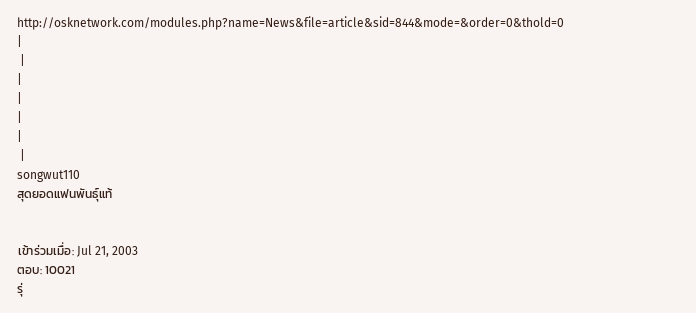http://osknetwork.com/modules.php?name=News&file=article&sid=844&mode=&order=0&thold=0 |
 |
|
|
|
|
 |
songwut110
สุดยอดแฟนพันธุ์แท้


เข้าร่วมเมื่อ: Jul 21, 2003
ตอบ: 10021
รุ่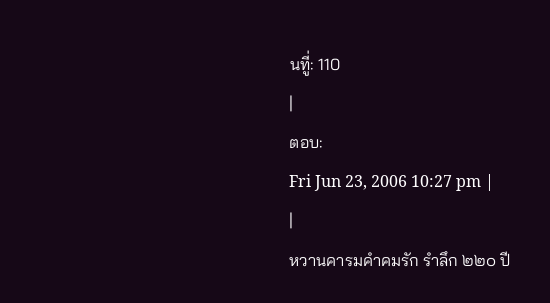นทีู่: 110
|
ตอบ:
Fri Jun 23, 2006 10:27 pm |
|
หวานคารมคำคมรัก รำลึก ๒๒๐ ปี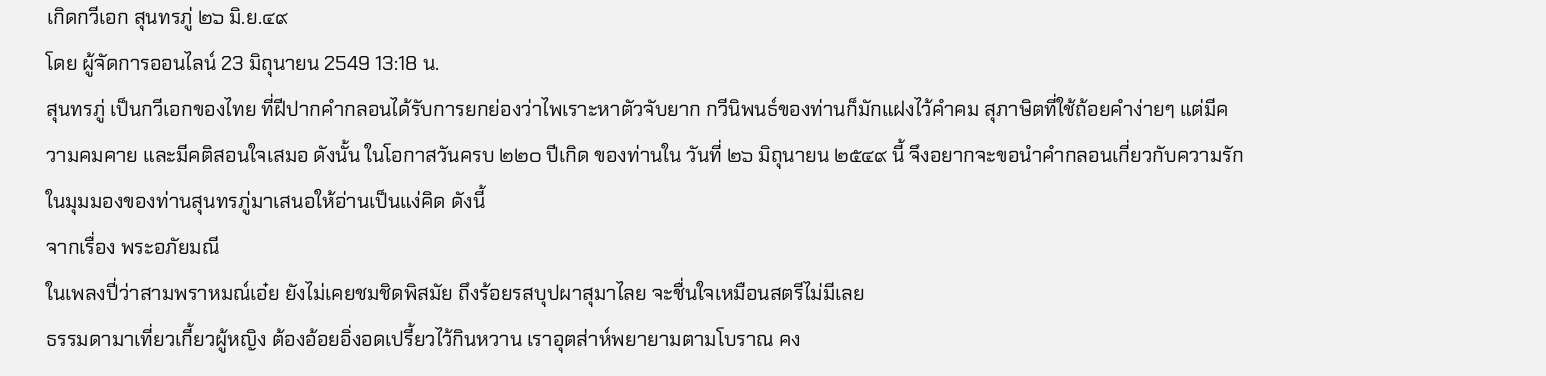เกิดกวีเอก สุนทรภู่ ๒๖ มิ.ย.๔๙
โดย ผู้จัดการออนไลน์ 23 มิถุนายน 2549 13:18 น.
สุนทรภู่ เป็นกวีเอกของไทย ที่ฝีปากคำกลอนได้รับการยกย่องว่าไพเราะหาตัวจับยาก กวีนิพนธ์ของท่านก็มักแฝงไว้คำคม สุภาษิตที่ใช้ถ้อยคำง่ายๆ แต่มีความคมคาย และมีคติสอนใจเสมอ ดังนั้น ในโอกาสวันครบ ๒๒๐ ปีเกิด ของท่านใน วันที่ ๒๖ มิถุนายน ๒๕๔๙ นี้ จึงอยากจะขอนำคำกลอนเกี่ยวกับความรักในมุมมองของท่านสุนทรภู่มาเสนอให้อ่านเป็นแง่คิด ดังนี้
จากเรื่อง พระอภัยมณี
ในเพลงปี่ว่าสามพราหมณ์เอ๋ย ยังไม่เคยชมชิดพิสมัย ถึงร้อยรสบุปผาสุมาไลย จะชื่นใจเหมือนสตรีไม่มีเลย
ธรรมดามาเที่ยวเกี้ยวผู้หญิง ต้องอ้อยอิ่งอดเปรี้ยวไว้กินหวาน เราอุตส่าห์พยายามตามโบราณ คง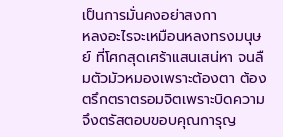เป็นการมั่นคงอย่าสงกา
หลงอะไรจะเหมือนหลงทรงมนุษย์ ที่โศกสุดเศร้าแสนเสน่หา จนลืมตัวมัวหมองเพราะต้องตา ต้องตรึกตราตรอมจิตเพราะบิดความ
จึงตรัสตอบขอบคุณการุญ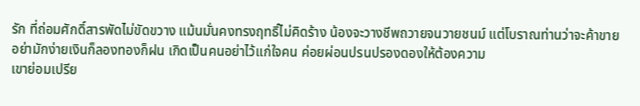รัก ที่ถ่อมศักดิ์สารพัดไม่ขัดขวาง แม้นมั่นคงทรงฤทธิ์ไม่คิดร้าง น้องจะวางชีพถวายจนวายชนม์ แต่โบราณท่านว่าจะค้าขาย อย่ามักง่ายเงินก็ลองทองก็ฝน เกิดเป็นคนอย่าไว้แก่ใจคน ค่อยผ่อนปรนปรองดองให้ต้องความ
เขาย่อมเปรีย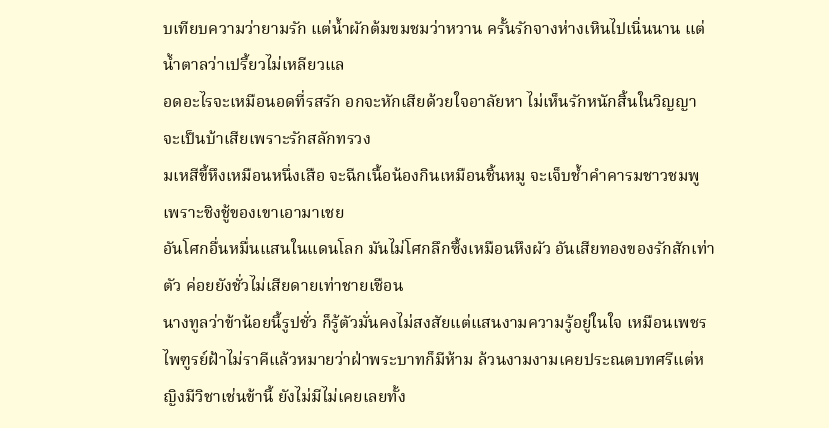บเทียบความว่ายามรัก แต่น้ำผักต้มขมชมว่าหวาน ครั้นรักจางห่างเหินไปเนิ่นนาน แต่น้ำตาลว่าเปรี้ยวไม่เหลียวแล
อดอะไรจะเหมือนอดที่รสรัก อกจะหักเสียด้วยใจอาลัยหา ไม่เห็นรักหนักสิ้นในวิญญา จะเป็นบ้าเสียเพราะรักสลักทรวง
มเหสีขี้หึงเหมือนหนึ่งเสือ จะฉีกเนื้อน้องกินเหมือนชิ้นหมู จะเจ็บช้ำคำคารมชาวชมพู เพราะชิงชู้ของเขาเอามาเชย
อันโศกอื่นหมื่นแสนในแดนโลก มันไม่โศกลึกซึ้งเหมือนหึงผัว อันเสียทองของรักสักเท่าตัว ค่อยยังชั่วไม่เสียดายเท่าชายเชือน
นางทูลว่าข้าน้อยนี้รูปชั่ว ก็รู้ตัวมั่นคงไม่สงสัยแต่แสนงามความรู้อยู่ในใจ เหมือนเพชรไพฑูรย์ฝ้าไม่ราคีแล้วหมายว่าฝ่าพระบาทก็มีห้าม ล้วนงามงามเคยประณตบทศรีแต่หญิงมีวิชาเช่นข้านี้ ยังไม่มีไม่เคยเลยทั้ง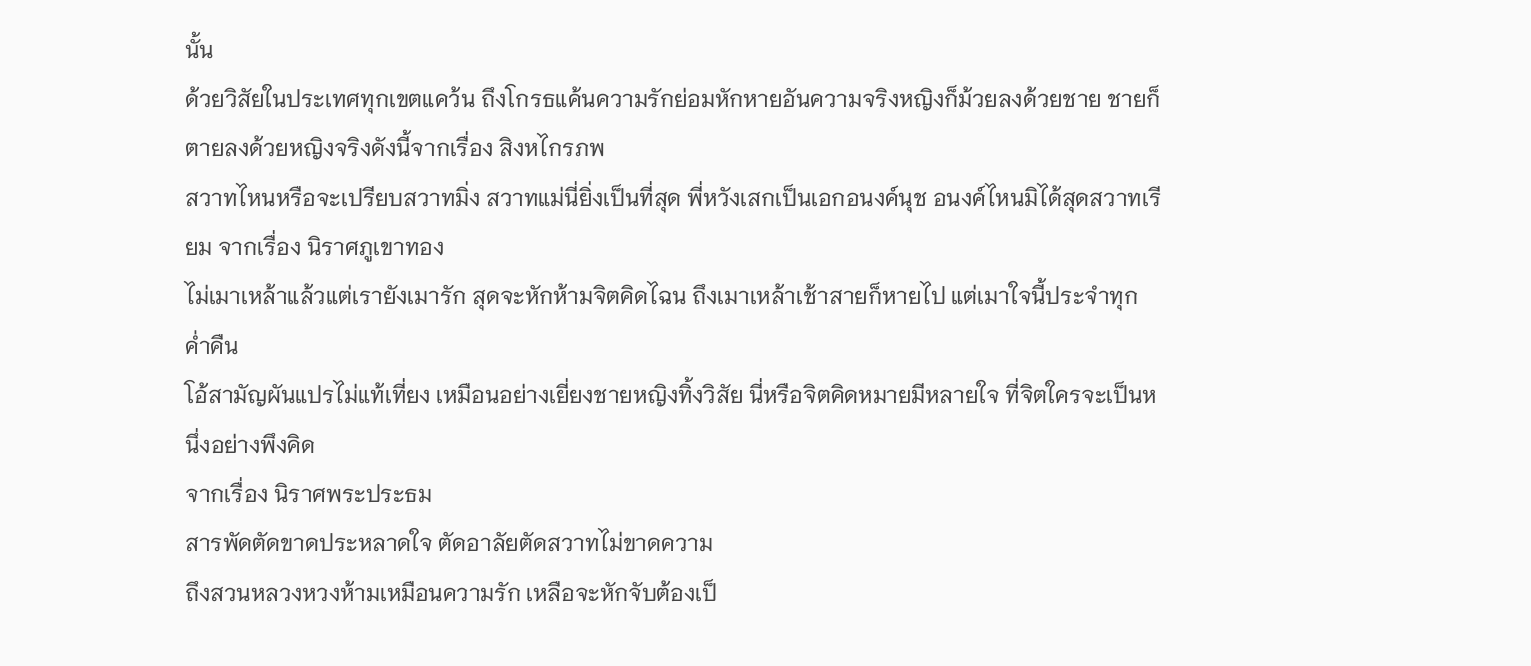นั้น
ด้วยวิสัยในประเทศทุกเขตแคว้น ถึงโกรธแค้นความรักย่อมหักหายอันความจริงหญิงก็ม้วยลงด้วยชาย ชายก็ตายลงด้วยหญิงจริงดังนี้จากเรื่อง สิงหไกรภพ
สวาทไหนหรือจะเปรียบสวาทมิ่ง สวาทแม่นี่ยิ่งเป็นที่สุด พี่หวังเสกเป็นเอกอนงค์นุช อนงค์ไหนมิได้สุดสวาทเรียม จากเรื่อง นิราศภูเขาทอง
ไม่เมาเหล้าแล้วแต่เรายังเมารัก สุดจะหักห้ามจิตคิดไฉน ถึงเมาเหล้าเช้าสายก็หายไป แต่เมาใจนี้ประจำทุกค่ำคืน
โอ้สามัญผันแปรไม่แท้เที่ยง เหมือนอย่างเยี่ยงชายหญิงทิ้งวิสัย นี่หรือจิตคิดหมายมีหลายใจ ที่จิตใครจะเป็นหนึ่งอย่างพึงคิด
จากเรื่อง นิราศพระประธม
สารพัดตัดขาดประหลาดใจ ตัดอาลัยตัดสวาทไม่ขาดความ
ถึงสวนหลวงหวงห้ามเหมือนความรัก เหลือจะหักจับต้องเป็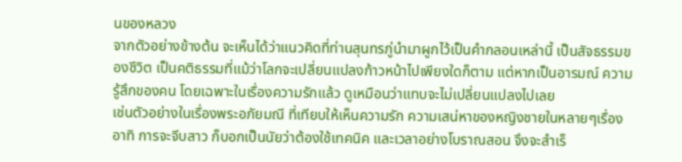นของหลวง
จากตัวอย่างข้างต้น จะเห็นได้ว่าแนวคิดที่ท่านสุนทรภู่นำมาผูกไว้เป็นคำกลอนเหล่านี้ เป็นสัจธรรมของชีวิต เป็นคติธรรมที่แม้ว่าโลกจะเปลี่ยนแปลงก้าวหน้าไปเพียงใดก็ตาม แต่หากเป็นอารมณ์ ความรู้สึกของคน โดยเฉพาะในเรื่องความรักแล้ว ดูเหมือนว่าแทบจะไม่เปลี่ยนแปลงไปเลย
เช่นตัวอย่างในเรื่องพระอภัยมณี ที่เทียบให้เห็นความรัก ความเสน่หาของหญิงชายในหลายๆเรื่อง อาทิ การจะจีบสาว ก็บอกเป็นนัยว่าต้องใช้เทคนิค และเวลาอย่างโบราณสอน จึงจะสำเร็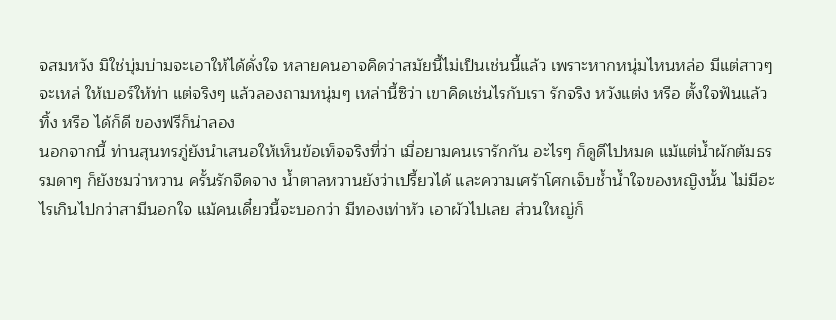จสมหวัง มิใช่บุ่มบ่ามจะเอาให้ได้ดั่งใจ หลายคนอาจคิดว่าสมัยนี้ไม่เป็นเช่นนี้แล้ว เพราะหากหนุ่มไหนหล่อ มีแต่สาวๆ จะเหล่ ให้เบอร์ให้ท่า แต่จริงๆ แล้วลองถามหนุ่มๆ เหล่านี้ซิว่า เขาคิดเช่นไรกับเรา รักจริง หวังแต่ง หรือ ตั้งใจฟันแล้วทิ้ง หรือ ได้ก็ดี ของฟรีก็น่าลอง
นอกจากนี้ ท่านสุนทรภู่ยังนำเสนอให้เห็นข้อเท็จจริงที่ว่า เมื่อยามคนเรารักกัน อะไรๆ ก็ดูดีไปหมด แม้แต่น้ำผักต้มธรรมดาๆ ก็ยังชมว่าหวาน ครั้นรักจืดจาง น้ำตาลหวานยังว่าเปรี้ยวได้ และความเศร้าโศกเจ็บช้ำน้ำใจของหญิงนั้น ไม่มีอะไรเกินไปกว่าสามีนอกใจ แม้คนเดี๋ยวนี้จะบอกว่า มีทองเท่าหัว เอาผัวไปเลย ส่วนใหญ่ก็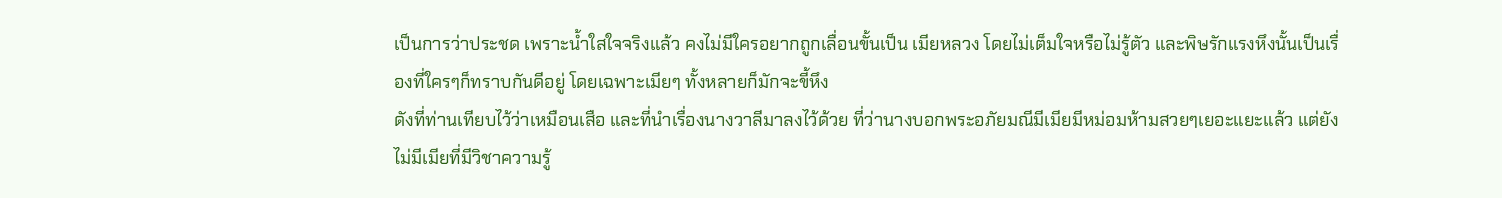เป็นการว่าประชด เพราะน้ำใสใจจริงแล้ว คงไม่มีใครอยากถูกเลื่อนขั้นเป็น เมียหลวง โดยไม่เต็มใจหรือไม่รู้ตัว และพิษรักแรงหึงนั้นเป็นเรื่องที่ใครๆก็ทราบกันดีอยู่ โดยเฉพาะเมียๆ ทั้งหลายก็มักจะขี้หึง
ดังที่ท่านเทียบไว้ว่าเหมือนเสือ และที่นำเรื่องนางวาลีมาลงไว้ด้วย ที่ว่านางบอกพระอภัยมณีมีเมียมีหม่อมห้ามสวยๆเยอะแยะแล้ว แต่ยังไม่มีเมียที่มีวิชาความรู้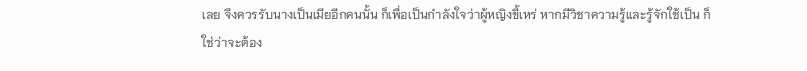เลย จึงควรรับนางเป็นเมียอีกคนนั้น ก็เพื่อเป็นกำลังใจว่าผู้หญิงขี้เหร่ หากมีวิชาความรู้และรู้จักใช้เป็น ก็ใช่ว่าจะต้อง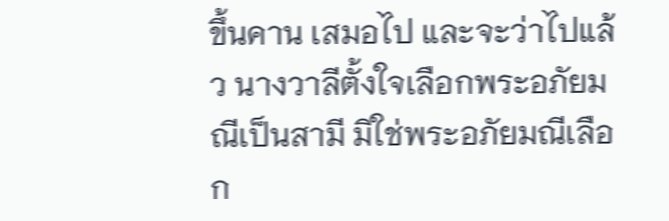ขึ้นคาน เสมอไป และจะว่าไปแล้ว นางวาลีตั้งใจเลือกพระอภัยมณีเป็นสามี มิใช่พระอภัยมณีเลือก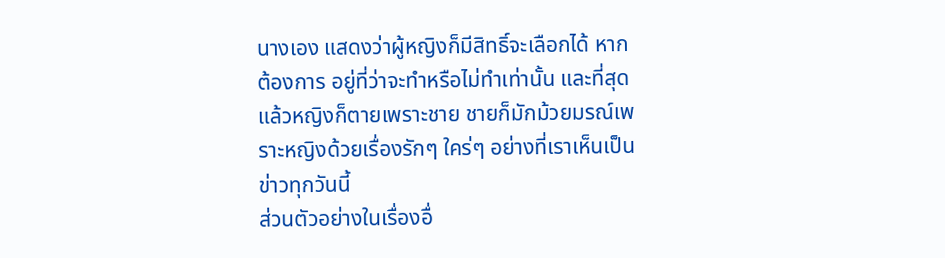นางเอง แสดงว่าผู้หญิงก็มีสิทธิ์จะเลือกได้ หากต้องการ อยู่ที่ว่าจะทำหรือไม่ทำเท่านั้น และที่สุดแล้วหญิงก็ตายเพราะชาย ชายก็มักม้วยมรณ์เพราะหญิงด้วยเรื่องรักๆ ใคร่ๆ อย่างที่เราเห็นเป็นข่าวทุกวันนี้
ส่วนตัวอย่างในเรื่องอื่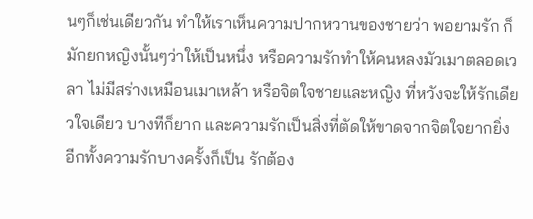นๆก็เช่นเดียวกัน ทำให้เราเห็นความปากหวานของชายว่า พอยามรัก ก็มักยกหญิงนั้นๆว่าให้เป็นหนึ่ง หรือความรักทำให้คนหลงมัวเมาตลอดเวลา ไม่มีสร่างเหมือนเมาเหล้า หรือจิตใจชายและหญิง ที่หวังจะให้รักเดียวใจเดียว บางทีก็ยาก และความรักเป็นสิ่งที่ตัดให้ขาดจากจิตใจยากยิ่ง อีกทั้งความรักบางครั้งก็เป็น รักต้อง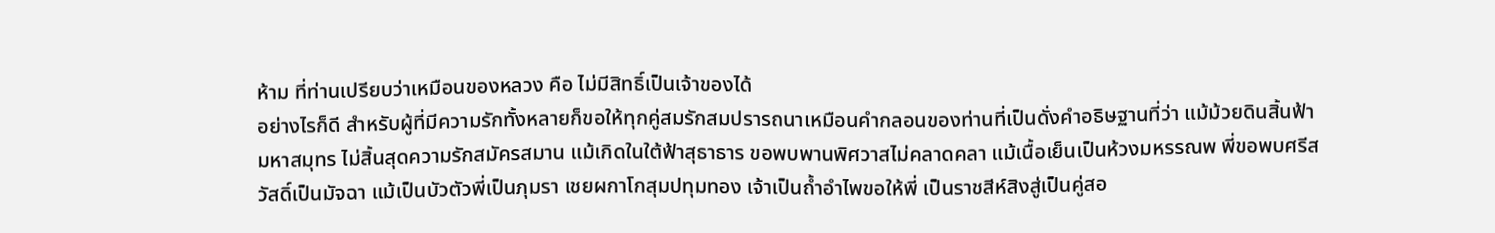ห้าม ที่ท่านเปรียบว่าเหมือนของหลวง คือ ไม่มีสิทธิ์เป็นเจ้าของได้
อย่างไรก็ดี สำหรับผู้ที่มีความรักทั้งหลายก็ขอให้ทุกคู่สมรักสมปรารถนาเหมือนคำกลอนของท่านที่เป็นดั่งคำอธิษฐานที่ว่า แม้ม้วยดินสิ้นฟ้ามหาสมุทร ไม่สิ้นสุดความรักสมัครสมาน แม้เกิดในใต้ฟ้าสุธาธาร ขอพบพานพิศวาสไม่คลาดคลา แม้เนื้อเย็นเป็นห้วงมหรรณพ พี่ขอพบศรีสวัสดิ์เป็นมัจฉา แม้เป็นบัวตัวพี่เป็นภุมรา เชยผกาโกสุมปทุมทอง เจ้าเป็นถ้ำอำไพขอให้พี่ เป็นราชสีห์สิงสู่เป็นคู่สอ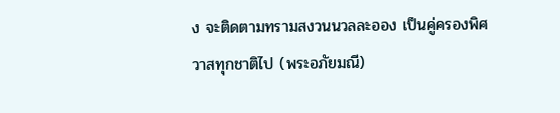ง จะติดตามทรามสงวนนวลละออง เป็นคู่ครองพิศวาสทุกชาติไป (พระอภัยมณี)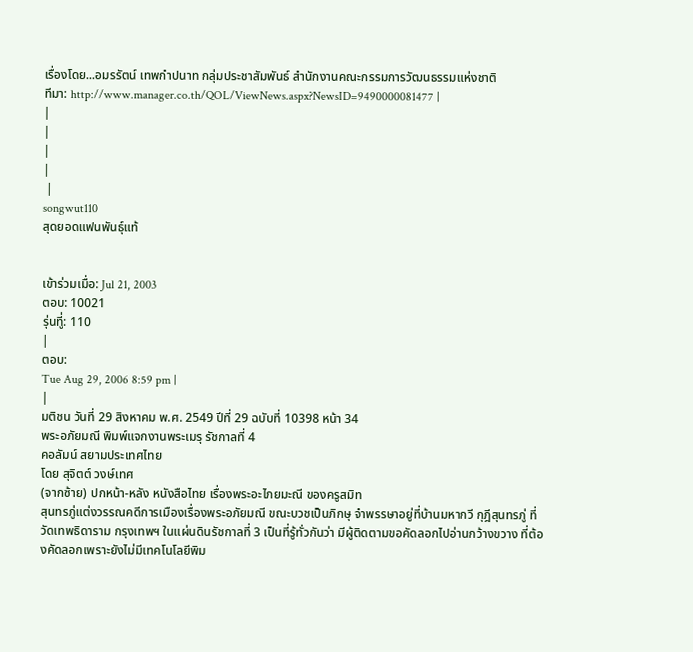เรื่องโดย...อมรรัตน์ เทพกำปนาท กลุ่มประชาสัมพันธ์ สำนักงานคณะกรรมการวัฒนธรรมแห่งชาติ
ทีมา: http://www.manager.co.th/QOL/ViewNews.aspx?NewsID=9490000081477 |
|
|
|
|
 |
songwut110
สุดยอดแฟนพันธุ์แท้


เข้าร่วมเมื่อ: Jul 21, 2003
ตอบ: 10021
รุ่นทีู่: 110
|
ตอบ:
Tue Aug 29, 2006 8:59 pm |
|
มติชน วันที่ 29 สิงหาคม พ.ศ. 2549 ปีที่ 29 ฉบับที่ 10398 หน้า 34
พระอภัยมณี พิมพ์แจกงานพระเมรุ รัชกาลที่ 4
คอลัมน์ สยามประเทศไทย
โดย สุจิตต์ วงษ์เทศ
(จากซ้าย) ปกหน้า-หลัง หนังสือไทย เรื่องพระอะไภยมะณี ของครูสมิท
สุนทรภู่แต่งวรรณคดีการเมืองเรื่องพระอภัยมณี ขณะบวชเป็นภิกษุ จำพรรษาอยู่ที่บ้านมหากวี กุฎีสุนทรภู่ ที่วัดเทพธิดาราม กรุงเทพฯ ในแผ่นดินรัชกาลที่ 3 เป็นที่รู้ทั่วกันว่า มีผู้ติดตามขอคัดลอกไปอ่านกว้างขวาง ที่ต้องคัดลอกเพราะยังไม่มีเทคโนโลยีพิม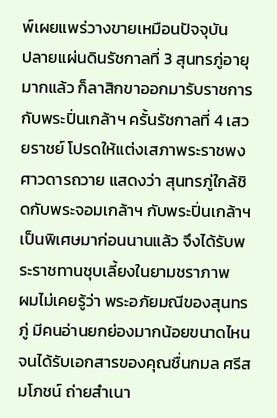พ์เผยแพร่วางขายเหมือนปัจจุบัน
ปลายแผ่นดินรัชกาลที่ 3 สุนทรภู่อายุมากแล้ว ก็ลาสิกขาออกมารับราชการกับพระปิ่นเกล้าฯ ครั้นรัชกาลที่ 4 เสวยราชย์ โปรดให้แต่งเสภาพระราชพงศาวดารถวาย แสดงว่า สุนทรภู่ใกล้ชิดกับพระจอมเกล้าฯ กับพระปิ่นเกล้าฯ เป็นพิเศษมาก่อนนานแล้ว จึงได้รับพระราชทานชุบเลี้ยงในยามชราภาพ
ผมไม่เคยรู้ว่า พระอภัยมณีของสุนทรภู่ มีคนอ่านยกย่องมากน้อยขนาดไหน จนได้รับเอกสารของคุณชื่นกมล ศรีสมโภชน์ ถ่ายสำเนา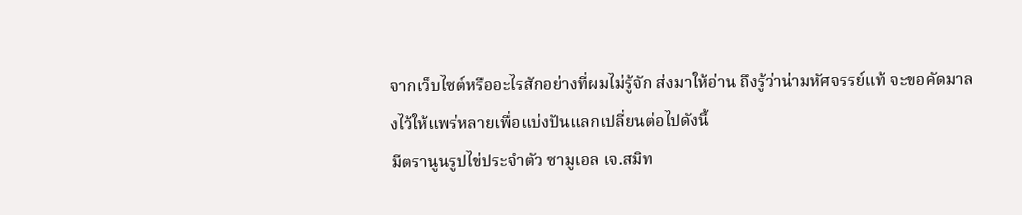จากเว็บไซต์หรืออะไรสักอย่างที่ผมไม่รู้จัก ส่งมาให้อ่าน ถึงรู้ว่าน่ามหัศจรรย์แท้ จะขอคัดมาลงไว้ให้แพร่หลายเพื่อแบ่งปันแลกเปลี่ยนต่อไปดังนี้
มีตรานูนรูปไข่ประจำตัว ซามูเอล เจ.สมิท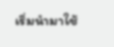เริ่มนำมาใช้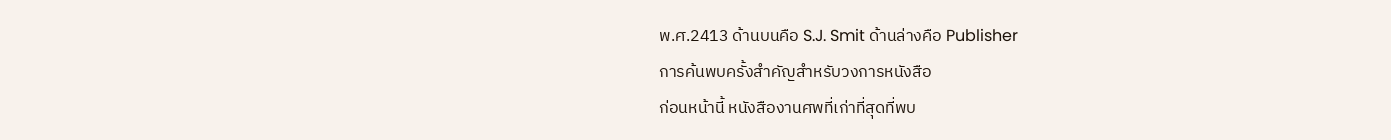พ.ศ.2413 ด้านบนคือ S.J. Smit ด้านล่างคือ Publisher
การค้นพบครั้งสำคัญสำหรับวงการหนังสือ
ก่อนหน้านี้ หนังสืองานศพที่เก่าที่สุดที่พบ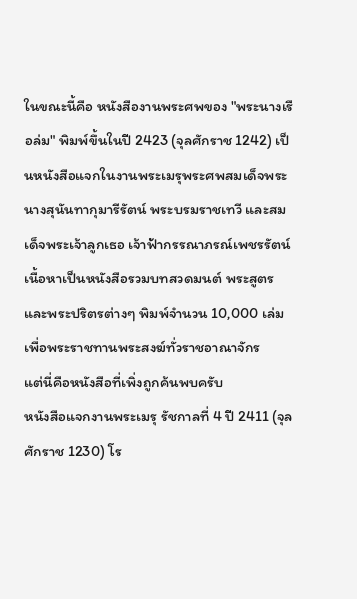ในขณะนี้คือ หนังสืองานพระศพของ "พระนางเรือล่ม" พิมพ์ขึ้นในปี 2423 (จุลศักราช 1242) เป็นหนังสือแจกในงานพระเมรุพระศพสมเด็จพระนางสุนันทากุมารีรัตน์ พระบรมราชเทวี และสมเด็จพระเจ้าลูกเธอ เจ้าฟ้ากรรณาภรณ์เพชรรัตน์ เนื้อหาเป็นหนังสือรวมบทสวดมนต์ พระสูตร และพระปริตรต่างๆ พิมพ์จำนวน 10,000 เล่ม เพื่อพระราชทานพระสงฆ์ทั่วราชอาณาจักร
แต่นี่คือหนังสือที่เพิ่งถูกค้นพบครับ
หนังสือแจกงานพระเมรุ รัชกาลที่ 4 ปี 2411 (จุลศักราช 1230) โร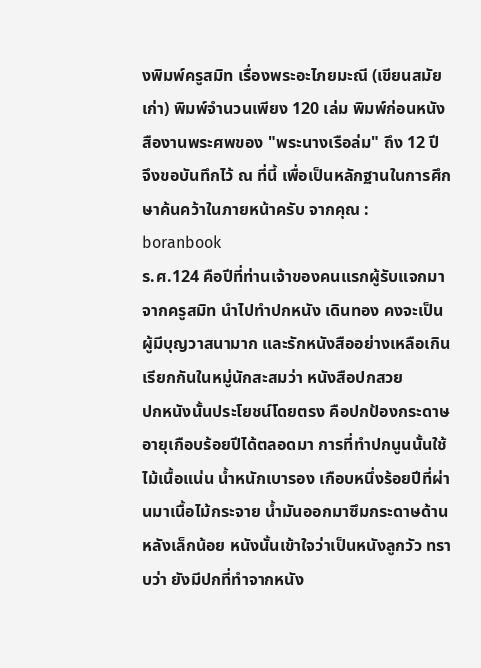งพิมพ์ครูสมิท เรื่องพระอะไภยมะณี (เขียนสมัยเก่า) พิมพ์จำนวนเพียง 120 เล่ม พิมพ์ก่อนหนังสืองานพระศพของ "พระนางเรือล่ม" ถึง 12 ปี
จึงขอบันทึกไว้ ณ ที่นี้ เพื่อเป็นหลักฐานในการศึกษาค้นคว้าในภายหน้าครับ จากคุณ : boranbook
ร.ศ.124 คือปีที่ท่านเจ้าของคนแรกผู้รับแจกมาจากครูสมิท นำไปทำปกหนัง เดินทอง คงจะเป็นผู้มีบุญวาสนามาก และรักหนังสืออย่างเหลือเกิน
เรียกกันในหมู่นักสะสมว่า หนังสือปกสวย
ปกหนังนั้นประโยชน์โดยตรง คือปกป้องกระดาษ อายุเกือบร้อยปีได้ตลอดมา การที่ทำปกนูนนั้นใช้ไม้เนื้อแน่น น้ำหนักเบารอง เกือบหนึ่งร้อยปีที่ผ่านมาเนื้อไม้กระจาย น้ำมันออกมาซึมกระดาษด้านหลังเล็กน้อย หนังนั้นเข้าใจว่าเป็นหนังลูกวัว ทราบว่า ยังมีปกที่ทำจากหนัง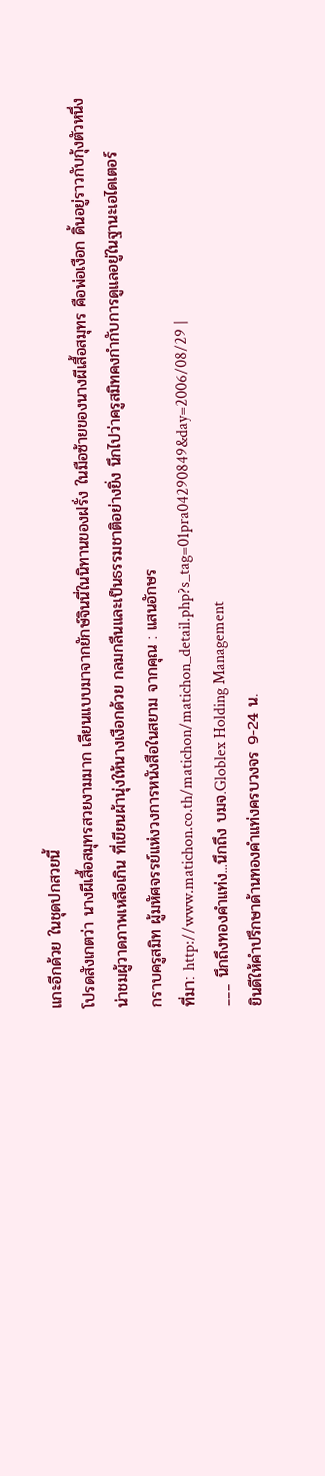แกะอีกด้วย ในชุดปกสวยนี้
โปรดสังเกตว่า นางผีเสื้อสมุทรสวยงามมาก เลียนแบบมาจากยักษ์จินนี่ในนิทานของฝรั่ง ในมือซ้ายของนางผีเสื้อสมุทร คือพ่อเงือก ดิ้นอยู่ราวกับกุ้งตัวหนึ่ง น่าชมผู้วาดภาพเหลือเกิน ที่เขียนผ้านุ่งให้นางเงือกด้วย กลมกลืนและเป็นธรรมชาติอย่างยิ่ง นึกไปว่าครูสมิทคงกำกับการดูแลอยู่ในฐานะเอไดเตอร์
กราบครูสมิท ผู้มหัศจรรย์แห่งวงการหนังสือในสยาม จากคุณ : แสนอักษร
ที่มา: http://www.matichon.co.th/matichon/matichon_detail.php?s_tag=01pra04290849&day=2006/08/29 |
___ นึกถึงทองคำแท่ง...นึกถึง บมจ.Globlex Holding Management
ยินดีให้คำปรึกษาด้านทองคำแท่งครบวงจร 9-24 น.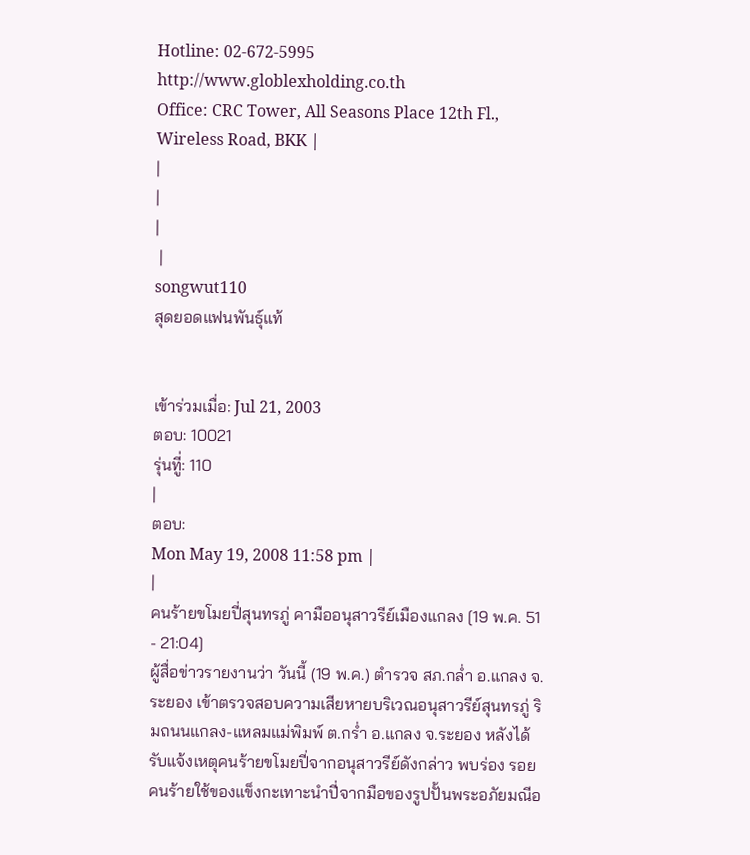Hotline: 02-672-5995
http://www.globlexholding.co.th
Office: CRC Tower, All Seasons Place 12th Fl., Wireless Road, BKK |
|
|
|
 |
songwut110
สุดยอดแฟนพันธุ์แท้


เข้าร่วมเมื่อ: Jul 21, 2003
ตอบ: 10021
รุ่นทีู่: 110
|
ตอบ:
Mon May 19, 2008 11:58 pm |
|
คนร้ายขโมยปี่สุนทรภู่ คามืออนุสาวรีย์เมืองแกลง [19 พ.ค. 51 - 21:04]
ผู้สื่อข่าวรายงานว่า วันนี้ (19 พ.ค.) ตำรวจ สภ.กล่ำ อ.แกลง จ.ระยอง เข้าตรวจสอบความเสียหายบริเวณอนุสาวรีย์สุนทรภู่ ริมถนนแกลง-แหลมแม่พิมพ์ ต.กร่ำ อ.แกลง จ.ระยอง หลังได้รับแจ้งเหตุคนร้ายขโมยปี่จากอนุสาวรีย์ดังกล่าว พบร่อง รอยคนร้ายใช้ของแข็งกะเทาะนำปี่จากมือของรูปปั้นพระอภัยมณีอ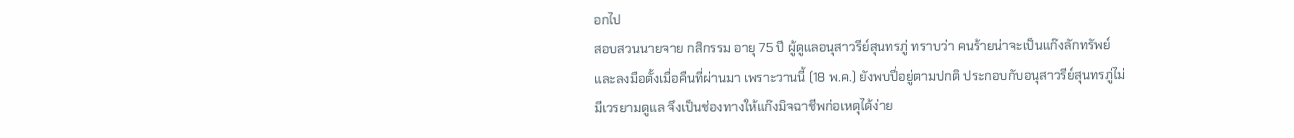อกไป
สอบสวนนายจาย กสิกรรม อายุ 75 ปี ผู้ดูแลอนุสาวรีย์สุนทรภู่ ทราบว่า คนร้ายน่าจะเป็นแก๊งลักทรัพย์และลงมือตั้งเมื่อคืนที่ผ่านมา เพราะวานนี้ (18 พ.ค.) ยังพบปี่อยู่ตามปกติ ประกอบกับอนุสาวรีย์สุนทรภู่ไม่มีเวรยามดูแล จึงเป็นช่องทางให้แก๊งมิจฉาชีพก่อเหตุได้ง่าย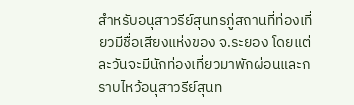สำหรับอนุสาวรีย์สุนทรภู่สถานที่ท่องเที่ยวมีชื่อเสียงแห่งของ จ.ระยอง โดยแต่ละวันจะมีนักท่องเที่ยวมาพักผ่อนและกราบไหว้อนุสาวรีย์สุนท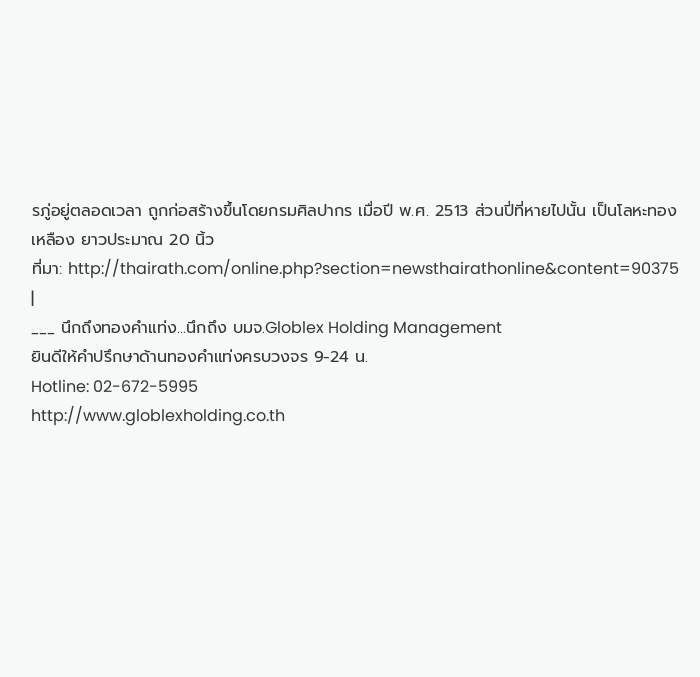รภู่อยู่ตลอดเวลา ถูกก่อสร้างขึ้นโดยกรมศิลปากร เมื่อปี พ.ศ. 2513 ส่วนปี่ที่หายไปนั้น เป็นโลหะทองเหลือง ยาวประมาณ 20 นิ้ว
ที่มา: http://thairath.com/online.php?section=newsthairathonline&content=90375 |
___ นึกถึงทองคำแท่ง...นึกถึง บมจ.Globlex Holding Management
ยินดีให้คำปรึกษาด้านทองคำแท่งครบวงจร 9-24 น.
Hotline: 02-672-5995
http://www.globlexholding.co.th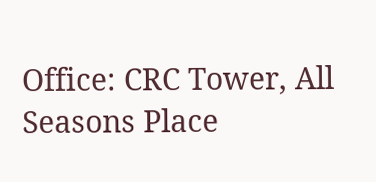Office: CRC Tower, All Seasons Place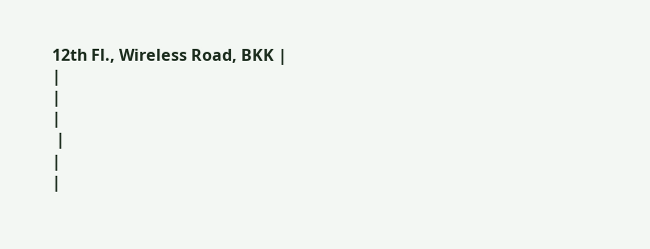12th Fl., Wireless Road, BKK |
|
|
|
 |
|
|